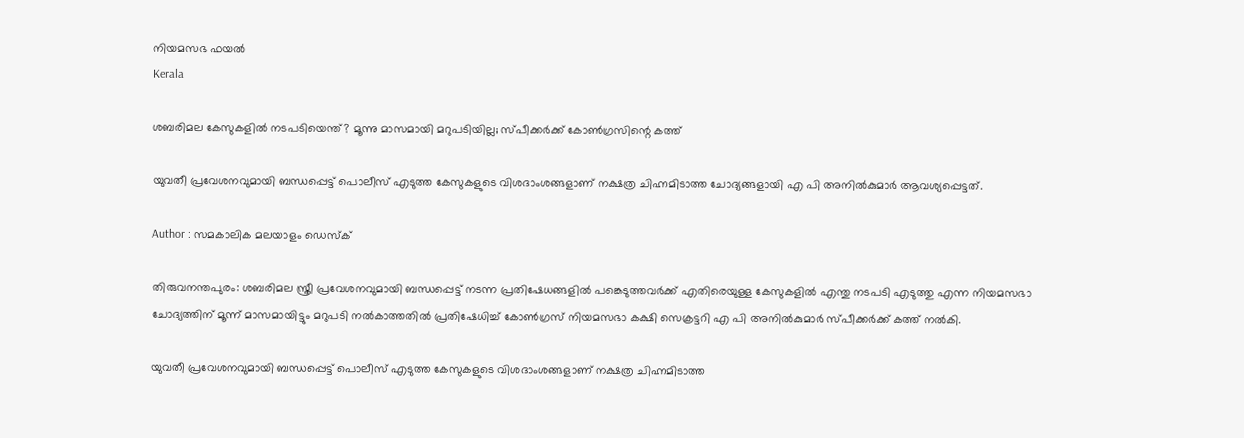നിയമസഭ ഫയൽ
Kerala

ശബരിമല കേസുകളില്‍ നടപടിയെന്ത്? മൂന്നു മാസമായി മറുപടിയില്ല; സ്പീക്കര്‍ക്ക് കോണ്‍ഗ്രസിന്റെ കത്ത്

യുവതീ പ്രവേശനവുമായി ബന്ധപ്പെട്ട് പൊലീസ് എടുത്ത കേസുകളുടെ വിശദാംശങ്ങളാണ് നക്ഷത്ര ചിഹ്നമിടാത്ത ചോദ്യങ്ങളായി എ പി അനില്‍കുമാര്‍ ആവശ്യപ്പെട്ടത്.

Author : സമകാലിക മലയാളം ഡെസ്ക്

തിരുവനന്തപുരം: ശബരിമല സ്ത്രീ പ്രവേശനവുമായി ബന്ധപ്പെട്ട് നടന്ന പ്രതിഷേധങ്ങളില്‍ പങ്കെടുത്തവര്‍ക്ക് എതിരെയുള്ള കേസുകളില്‍ എന്തു നടപടി എടുത്തു എന്ന നിയമസഭാ ചോദ്യത്തിന് മൂന്ന് മാസമായിട്ടും മറുപടി നല്‍കാത്തതില്‍ പ്രതിഷേധിച്ച് കോണ്‍ഗ്രസ് നിയമസഭാ കക്ഷി സെക്രട്ടറി എ പി അനില്‍കുമാര്‍ സ്പീക്കര്‍ക്ക് കത്ത് നല്‍കി.

യുവതീ പ്രവേശനവുമായി ബന്ധപ്പെട്ട് പൊലീസ് എടുത്ത കേസുകളുടെ വിശദാംശങ്ങളാണ് നക്ഷത്ര ചിഹ്നമിടാത്ത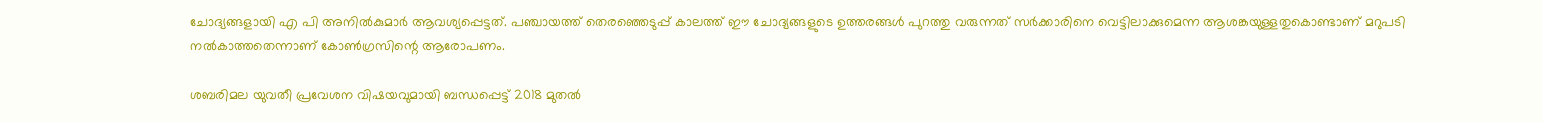ചോദ്യങ്ങളായി എ പി അനില്‍കുമാര്‍ ആവശ്യപ്പെട്ടത്. പഞ്ചായത്ത് തെരഞ്ഞെടുപ്പ് കാലത്ത് ഈ ചോദ്യങ്ങളുടെ ഉത്തരങ്ങള്‍ പുറത്തു വരുന്നത് സര്‍ക്കാരിനെ വെട്ടിലാക്കുമെന്ന ആശങ്കയുള്ളതുകൊണ്ടാണ് മറുപടി നല്‍കാത്തതെന്നാണ് കോണ്‍ഗ്രസിന്റെ ആരോപണം.

ശബരിമല യുവതീ പ്രവേശന വിഷയവുമായി ബന്ധപ്പെട്ട് 2018 മുതല്‍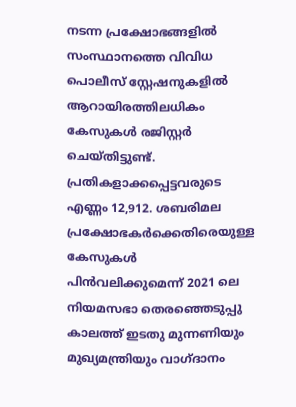നടന്ന പ്രക്ഷോഭങ്ങളില്‍ സംസ്ഥാനത്തെ വിവിധ പൊലീസ് സ്റ്റേഷനുകളില്‍ ആറായിരത്തിലധികം കേസുകള്‍ രജിസ്റ്റര്‍ ചെയ്തിട്ടുണ്ട്. പ്രതികളാക്കപ്പെട്ടവരുടെ എണ്ണം 12,912. ശബരിമല പ്രക്ഷോഭകര്‍ക്കെതിരെയുള്ള കേസുകള്‍ പിന്‍വലിക്കുമെന്ന് 2021 ലെ നിയമസഭാ തെരഞ്ഞെടുപ്പു കാലത്ത് ഇടതു മുന്നണിയും മുഖ്യമന്ത്രിയും വാഗ്ദാനം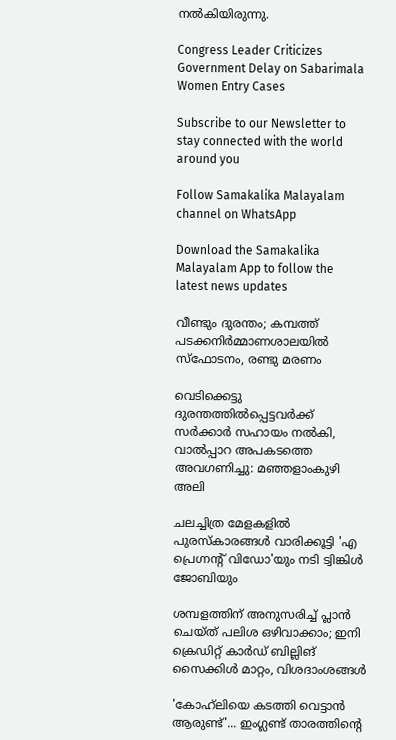നല്‍കിയിരുന്നു.

Congress Leader Criticizes Government Delay on Sabarimala Women Entry Cases

Subscribe to our Newsletter to stay connected with the world around you

Follow Samakalika Malayalam channel on WhatsApp

Download the Samakalika Malayalam App to follow the latest news updates

വീണ്ടും ദുരന്തം; കമ്പത്ത് പടക്കനിര്‍മ്മാണശാലയില്‍ സ്‌ഫോടനം, രണ്ടു മരണം

വെടിക്കെട്ടു ദുരന്തത്തില്‍പ്പെട്ടവര്‍ക്ക് സര്‍ക്കാര്‍ സഹായം നല്‍കി, വാല്‍പ്പാറ അപകടത്തെ അവഗണിച്ചു: മഞ്ഞളാംകുഴി അലി

ചലച്ചിത്ര മേളകളിൽ പുരസ്കാരങ്ങൾ വാരിക്കൂട്ടി 'എ പ്രെഗ്നന്റ് വിഡോ'യും നടി ട്വിങ്കിൾ ജോബിയും

ശമ്പളത്തിന് അനുസരിച്ച് പ്ലാന്‍ ചെയ്ത് പലിശ ഒഴിവാക്കാം; ഇനി ക്രെഡിറ്റ് കാര്‍ഡ് ബില്ലിങ് സൈക്കിള്‍ മാറ്റം, വിശദാംശങ്ങള്‍

'കോഹ്‌ലിയെ കടത്തി വെട്ടാന്‍ ആരുണ്ട്'... ഇംഗ്ലണ്ട് താരത്തിന്റെ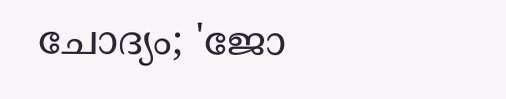ചോദ്യം; 'ജോ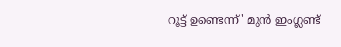റൂട്ട് ഉണ്ടെന്ന്' മുന്‍ ഇംഗ്ലണ്ട്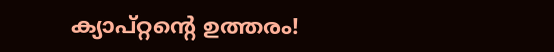ക്യാപ്റ്റന്റെ ഉത്തരം!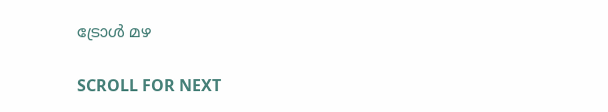ട്രോൾ മഴ

SCROLL FOR NEXT